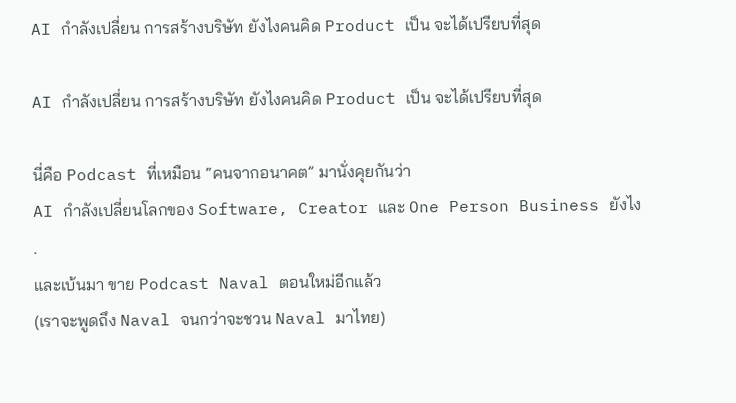AI กำลังเปลี่ยน การสร้างบริษัท ยังไงคนคิด Product เป็น จะได้เปรียบที่สุด

AI กำลังเปลี่ยน การสร้างบริษัท ยังไงคนคิด Product เป็น จะได้เปรียบที่สุด

นี่คือ Podcast ที่เหมือน “คนจากอนาคต” มานั่งคุยกันว่า
AI กำลังเปลี่ยนโลกของ Software, Creator และ One Person Business ยังไง
.
และเบ้นมา ขาย Podcast Naval ตอนใหม่อีกแล้ว
(เราจะพูดถึง Naval จนกว่าจะชวน Naval มาไทย)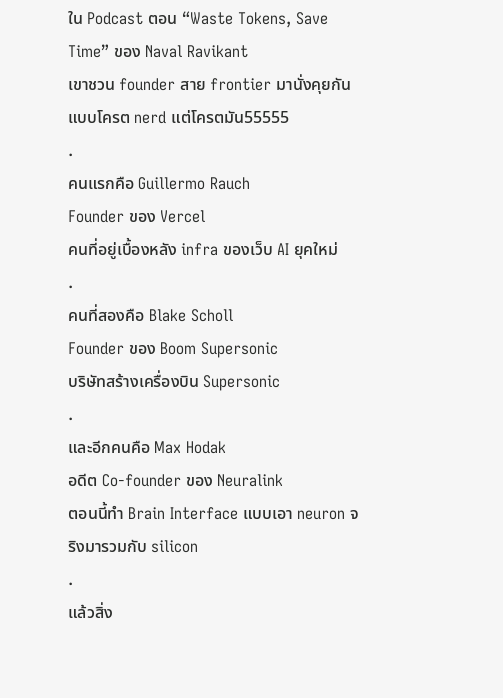ใน Podcast ตอน “Waste Tokens, Save Time” ของ Naval Ravikant
เขาชวน founder สาย frontier มานั่งคุยกันแบบโครต nerd แต่โครตมัน55555
.
คนแรกคือ Guillermo Rauch
Founder ของ Vercel
คนที่อยู่เบื้องหลัง infra ของเว็บ AI ยุคใหม่
.
คนที่สองคือ Blake Scholl
Founder ของ Boom Supersonic
บริษัทสร้างเครื่องบิน Supersonic
.
และอีกคนคือ Max Hodak
อดีต Co-founder ของ Neuralink
ตอนนี้ทำ Brain Interface แบบเอา neuron จริงมารวมกับ silicon
.
แล้วสิ่ง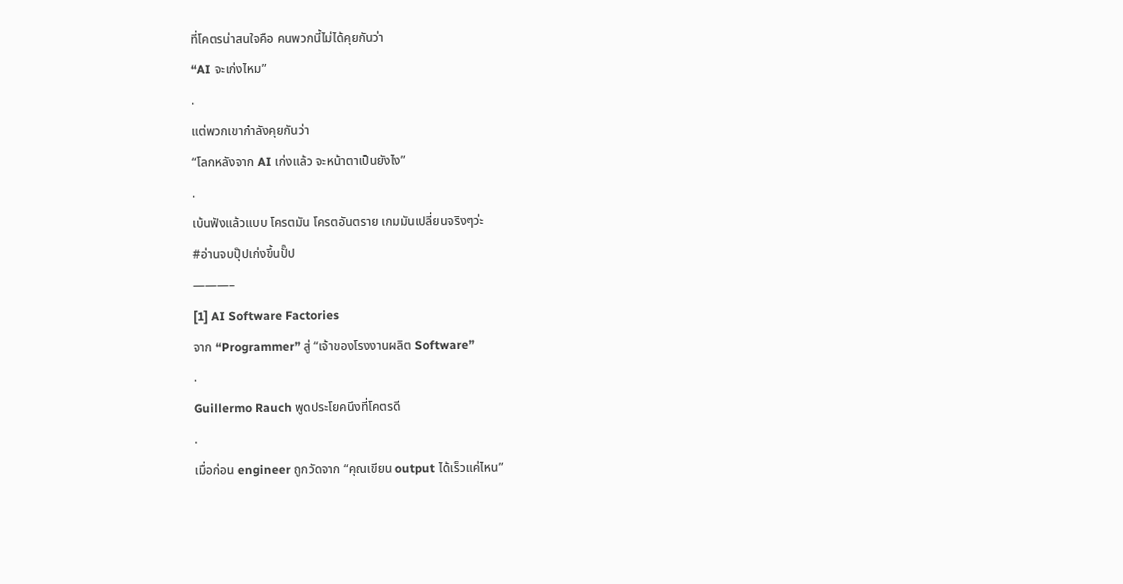ที่โคตรน่าสนใจคือ คนพวกนี้ไม่ได้คุยกันว่า
“AI จะเก่งไหม”
.
แต่พวกเขากำลังคุยกันว่า
“โลกหลังจาก AI เก่งแล้ว จะหน้าตาเป็นยังไง”
.
เบ้นฟังแล้วแบบ โครตมัน โครตอันตราย เกมมันเปลี่ยนจริงๆว่ะ
#อ่านจบปุ๊ปเก่งขึ้นปั๊ป
———–
[1] AI Software Factories
จาก “Programmer” สู่ “เจ้าของโรงงานผลิต Software”
.
Guillermo Rauch พูดประโยคนึงที่โคตรดี
.
เมื่อก่อน engineer ถูกวัดจาก “คุณเขียน output ได้เร็วแค่ไหน”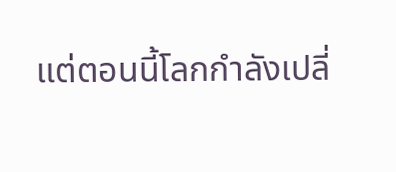แต่ตอนนี้โลกกำลังเปลี่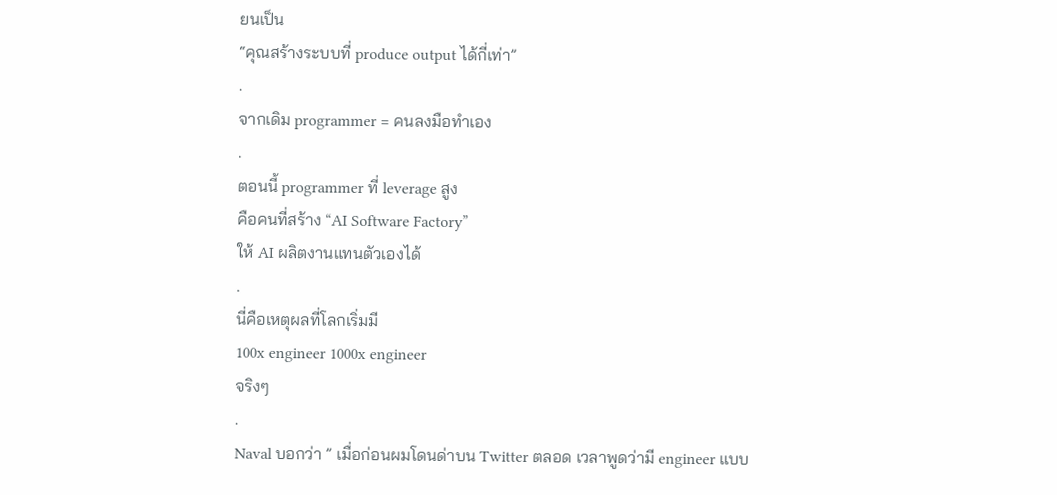ยนเป็น
“คุณสร้างระบบที่ produce output ได้กี่เท่า”
.
จากเดิม programmer = คนลงมือทำเอง
.
ตอนนี้ programmer ที่ leverage สูง
คือคนที่สร้าง “AI Software Factory”
ให้ AI ผลิตงานแทนตัวเองได้
.
นี่คือเหตุผลที่โลกเริ่มมี
100x engineer 1000x engineer
จริงๆ
.
Naval บอกว่า ” เมื่อก่อนผมโดนด่าบน Twitter ตลอด เวลาพูดว่ามี engineer แบบ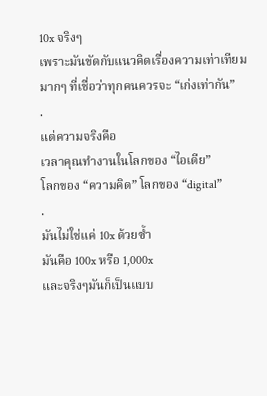10x จริงๆ
เพราะมันขัดกับแนวคิดเรื่องความเท่าเทียมมากๆ ที่เชื่อว่าทุกคนควรจะ “เก่งเท่ากัน”
.
แต่ความจริงคือ
เวลาคุณทำงานในโลกของ “ไอเดีย”
โลกของ “ความคิด” โลกของ “digital”
.
มันไม่ใช่แค่ 10x ด้วยซ้ำ
มันคือ 100x หรือ 1,000x
และจริงๆมันก็เป็นแบบ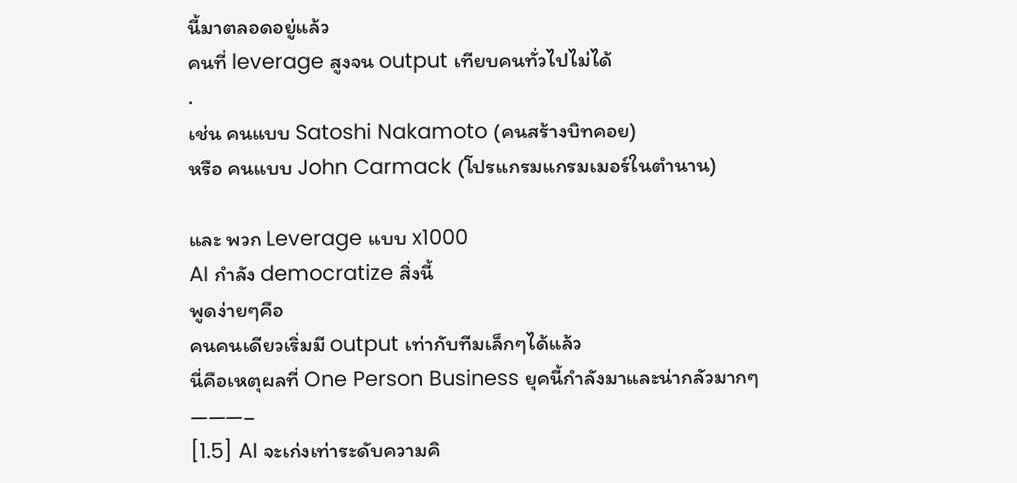นี้มาตลอดอยู่แล้ว
คนที่ leverage สูงจน output เทียบคนทั่วไปไม่ได้
.
เช่น คนแบบ Satoshi Nakamoto (คนสร้างบิทคอย)
หรือ คนแบบ John Carmack (โปรแกรมแกรมเมอร์ในตำนาน)

และ พวก Leverage แบบ x1000
AI กำลัง democratize สิ่งนี้
พูดง่ายๆคือ
คนคนเดียวเริ่มมี output เท่ากับทีมเล็กๆได้แล้ว
นี่คือเหตุผลที่ One Person Business ยุคนี้กำลังมาและน่ากลัวมากๆ
———–
[1.5] AI จะเก่งเท่าระดับความคิ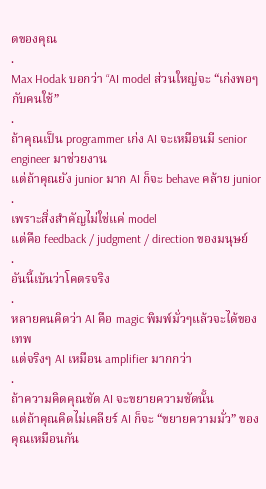ดของคุณ
.
Max Hodak บอกว่า “AI model ส่วนใหญ่จะ “เก่งพอๆกับคนใช้”
.
ถ้าคุณเป็น programmer เก่ง AI จะเหมือนมี senior engineer มาช่วยงาน
แต่ถ้าคุณยัง junior มาก AI ก็จะ behave คล้าย junior
.
เพราะสิ่งสำคัญไม่ใช่แค่ model
แต่คือ feedback / judgment / direction ของมนุษย์
.
อันนี้เบ้นว่าโคตรจริง
.
หลายคนคิดว่า AI คือ magic พิมพ์มั่วๆแล้วจะได้ของเทพ
แต่จริงๆ AI เหมือน amplifier มากกว่า
.
ถ้าความคิดคุณชัด AI จะขยายความชัดนั้น
แต่ถ้าคุณคิดไม่เคลียร์ AI ก็จะ “ขยายความมั่ว” ของคุณเหมือนกัน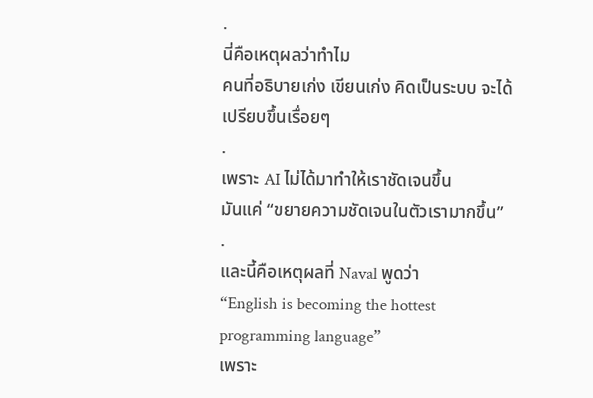.
นี่คือเหตุผลว่าทำไม
คนที่อธิบายเก่ง เขียนเก่ง คิดเป็นระบบ จะได้เปรียบขึ้นเรื่อยๆ
.
เพราะ AI ไม่ได้มาทำให้เราชัดเจนขึ้น
มันแค่ “ขยายความชัดเจนในตัวเรามากขึ้น”
.
และนี้คือเหตุผลที่ Naval พูดว่า
“English is becoming the hottest programming language”
เพราะ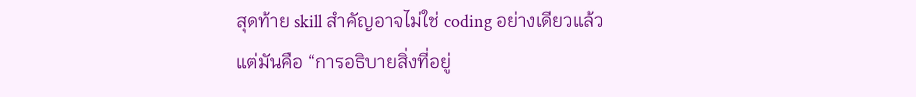สุดท้าย skill สำคัญอาจไม่ใช่ coding อย่างเดียวแล้ว
แต่มันคือ “การอธิบายสิ่งที่อยู่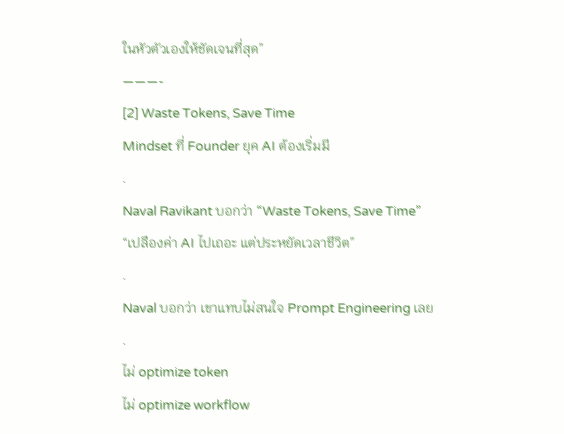ในหัวตัวเองให้ชัดเจนที่สุด”
———-
[2] Waste Tokens, Save Time
Mindset ที่ Founder ยุค AI ต้องเริ่มมี
.
Naval Ravikant บอกว่า “Waste Tokens, Save Time”
“เปลืองค่า AI ไปเถอะ แต่ประหยัดเวลาชีวิต”
.
Naval บอกว่า เขาแทบไม่สนใจ Prompt Engineering เลย
.
ไม่ optimize token
ไม่ optimize workflow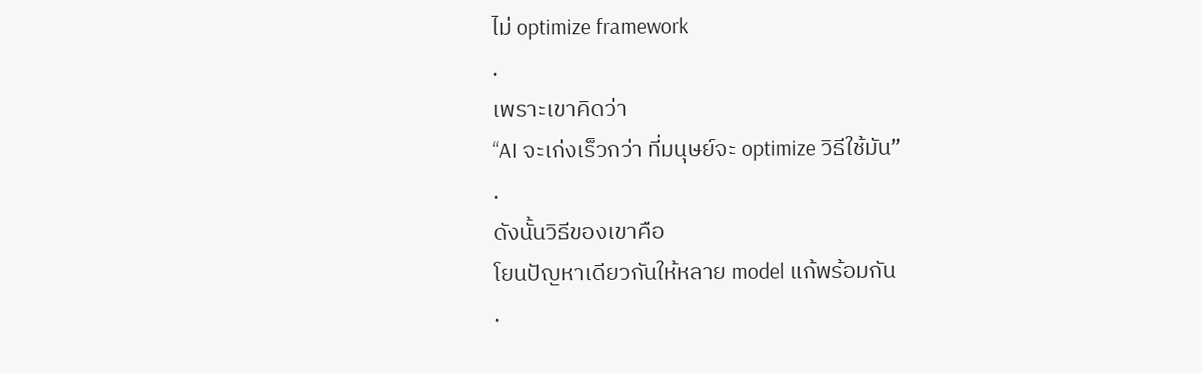ไม่ optimize framework
.
เพราะเขาคิดว่า
“AI จะเก่งเร็วกว่า ที่มนุษย์จะ optimize วิธีใช้มัน”
.
ดังนั้นวิธีของเขาคือ
โยนปัญหาเดียวกันให้หลาย model แก้พร้อมกัน
.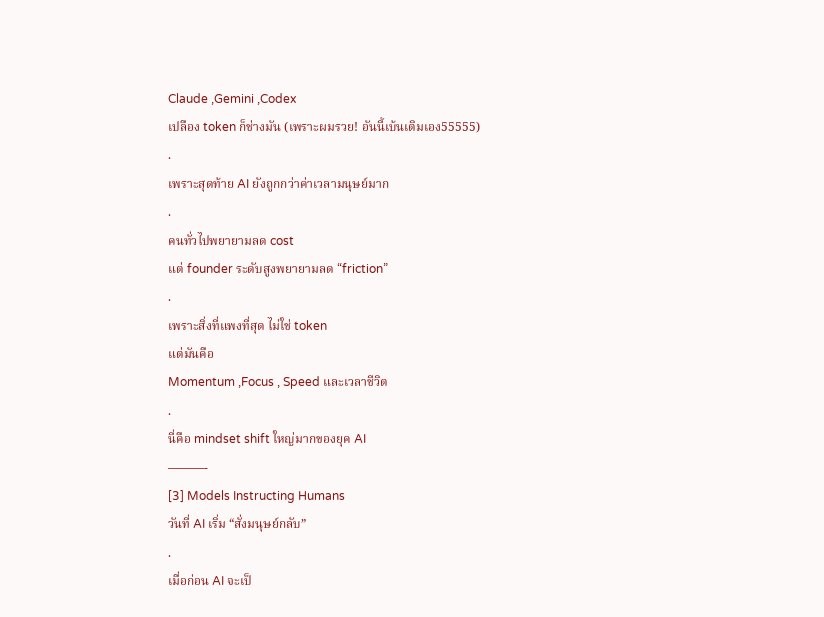Claude ,Gemini ,Codex
เปลือง token ก็ช่างมัน (เพราะผมรวย! อันนี้เบ้นเติมเอง55555)
.
เพราะสุดท้าย AI ยังถูกกว่าค่าเวลามนุษย์มาก
.
คนทั่วไปพยายามลด cost
แต่ founder ระดับสูงพยายามลด “friction”
.
เพราะสิ่งที่แพงที่สุด ไม่ใช่ token
แต่มันคือ
Momentum ,Focus , Speed และเวลาชีวิต
.
นี่คือ mindset shift ใหญ่มากของยุค AI
———-
[3] Models Instructing Humans
วันที่ AI เริ่ม “สั่งมนุษย์กลับ”
.
เมื่อก่อน AI จะเป็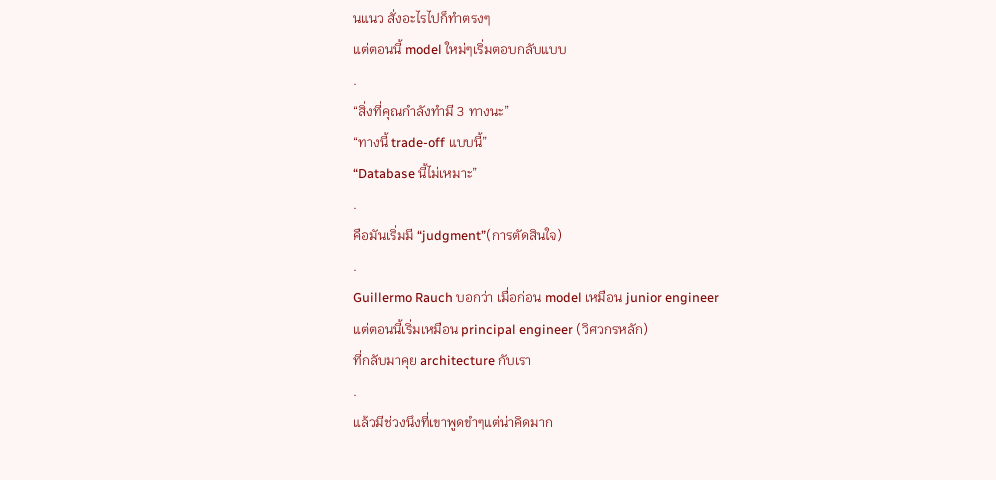นแนว สั่งอะไรไปก็ทำตรงๆ
แต่ตอนนี้ model ใหม่ๆเริ่มตอบกลับแบบ
.
“สิ่งที่คุณกำลังทำมี 3 ทางนะ”
“ทางนี้ trade-off แบบนี้”
“Database นี้ไม่เหมาะ”
.
คือมันเริ่มมี “judgment”(การตัดสินใจ)
.
Guillermo Rauch บอกว่า เมื่อก่อน model เหมือน junior engineer
แต่ตอนนี้เริ่มเหมือน principal engineer (วิศวกรหลัก)
ที่กลับมาคุย architecture กับเรา
.
แล้วมีช่วงนึงที่เขาพูดขำๆแต่น่าคิดมาก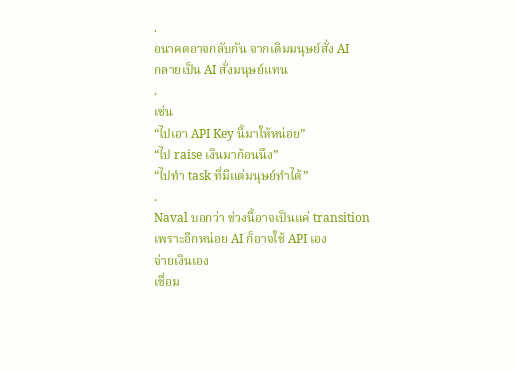.
อนาคตอาจกลับกัน จากเดิมมนุษย์สั่ง AI
กลายเป็น AI สั่งมนุษย์แทน
.
เช่น
“ไปเอา API Key นี้มาให้หน่อย”
“ไป raise เงินมาก้อนนึง”
“ไปทำ task ที่มีแต่มนุษย์ทำได้”
.
Naval บอกว่า ช่วงนี้อาจเป็นแค่ transition
เพราะอีกหน่อย AI ก็อาจใช้ API เอง
จ่ายเงินเอง
เชื่อม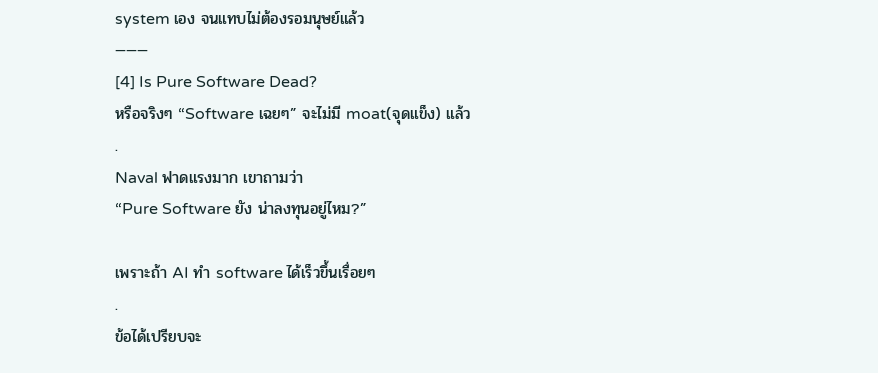system เอง จนแทบไม่ต้องรอมนุษย์แล้ว
———
[4] Is Pure Software Dead?
หรือจริงๆ “Software เฉยๆ” จะไม่มี moat(จุดแข็ง) แล้ว
.
Naval ฟาดแรงมาก เขาถามว่า
“Pure Software ยัง น่าลงทุนอยู่ไหม?”

เพราะถ้า AI ทำ software ได้เร็วขึ้นเรื่อยๆ
.
ข้อได้เปรียบจะ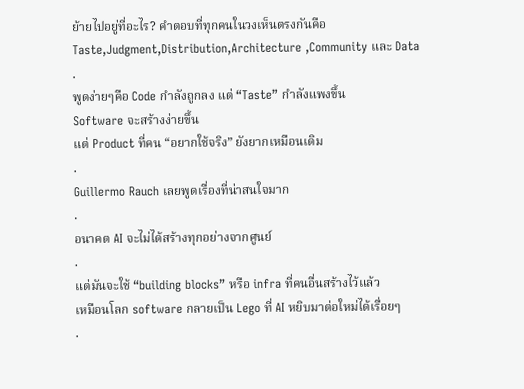ย้ายไปอยู่ที่อะไร? คำตอบที่ทุกคนในวงเห็นตรงกันคือ
Taste,Judgment,Distribution,Architecture ,Community และ Data
.
พูดง่ายๆคือ Code กำลังถูกลง แต่ “Taste” กำลังแพงขึ้น
Software จะสร้างง่ายขึ้น
แต่ Product ที่คน “อยากใช้จริง” ยังยากเหมือนเดิม
.
Guillermo Rauch เลยพูดเรื่องที่น่าสนใจมาก
.
อนาคต AI จะไม่ได้สร้างทุกอย่างจากศูนย์
.
แต่มันจะใช้ “building blocks” หรือ infra ที่คนอื่นสร้างไว้แล้ว
เหมือนโลก software กลายเป็น Lego ที่ AI หยิบมาต่อใหม่ได้เรื่อยๆ
.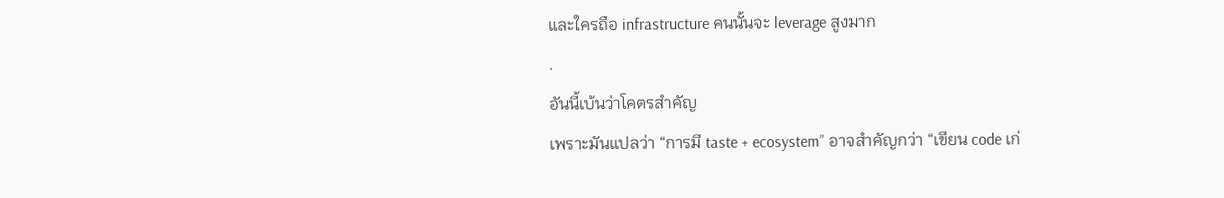และใครถือ infrastructure คนนั้นจะ leverage สูงมาก
.
อันนี้เบ้นว่าโคตรสำคัญ
เพราะมันแปลว่า “การมี taste + ecosystem” อาจสำคัญกว่า “เขียน code เก่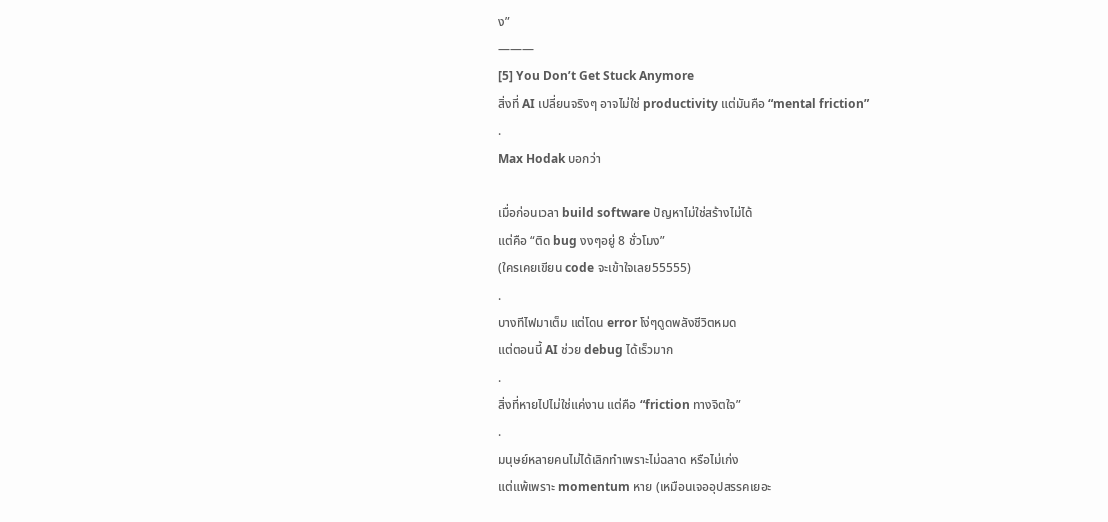ง”
———
[5] You Don’t Get Stuck Anymore
สิ่งที่ AI เปลี่ยนจริงๆ อาจไม่ใช่ productivity แต่มันคือ “mental friction”
.
Max Hodak บอกว่า

เมื่อก่อนเวลา build software ปัญหาไม่ใช่สร้างไม่ได้
แต่คือ “ติด bug งงๆอยู่ 8 ชั่วโมง”
(ใครเคยเขียน code จะเข้าใจเลย55555)
.
บางทีไฟมาเต็ม แต่โดน error โง่ๆดูดพลังชีวิตหมด
แต่ตอนนี้ AI ช่วย debug ได้เร็วมาก
.
สิ่งที่หายไปไม่ใช่แค่งาน แต่คือ “friction ทางจิตใจ”
.
มนุษย์หลายคนไม่ได้เลิกทำเพราะไม่ฉลาด หรือไม่เก่ง
แต่แพ้เพราะ momentum หาย (เหมือนเจออุปสรรคเยอะ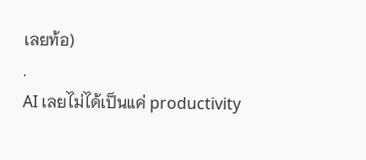เลยท้อ)
.
AI เลยไม่ได้เป็นแค่ productivity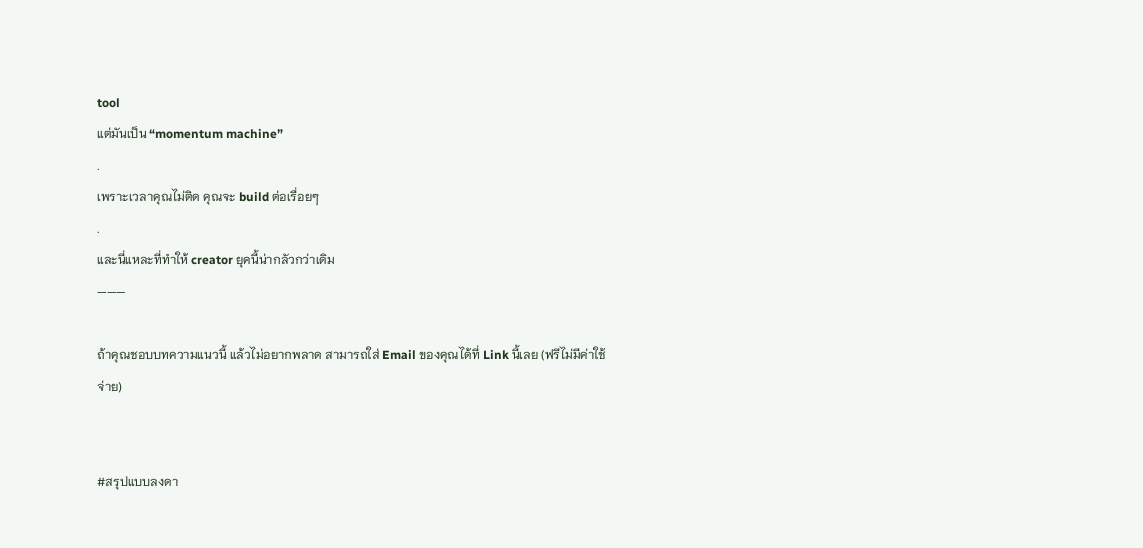tool
แต่มันเป็น “momentum machine”
.
เพราะเวลาคุณไม่ติด คุณจะ build ต่อเรื่อยๆ
.
และนี่แหละที่ทำให้ creator ยุคนี้น่ากลัวกว่าเดิม
———

ถ้าคุณชอบบทความแนวนี้ แล้วไม่อยากพลาด สามารถใส่ Email ของคุณได้ที่ Link นี้เลย (ฟรีไม่มีค่าใช้จ่าย)


#สรุปแบบลงดา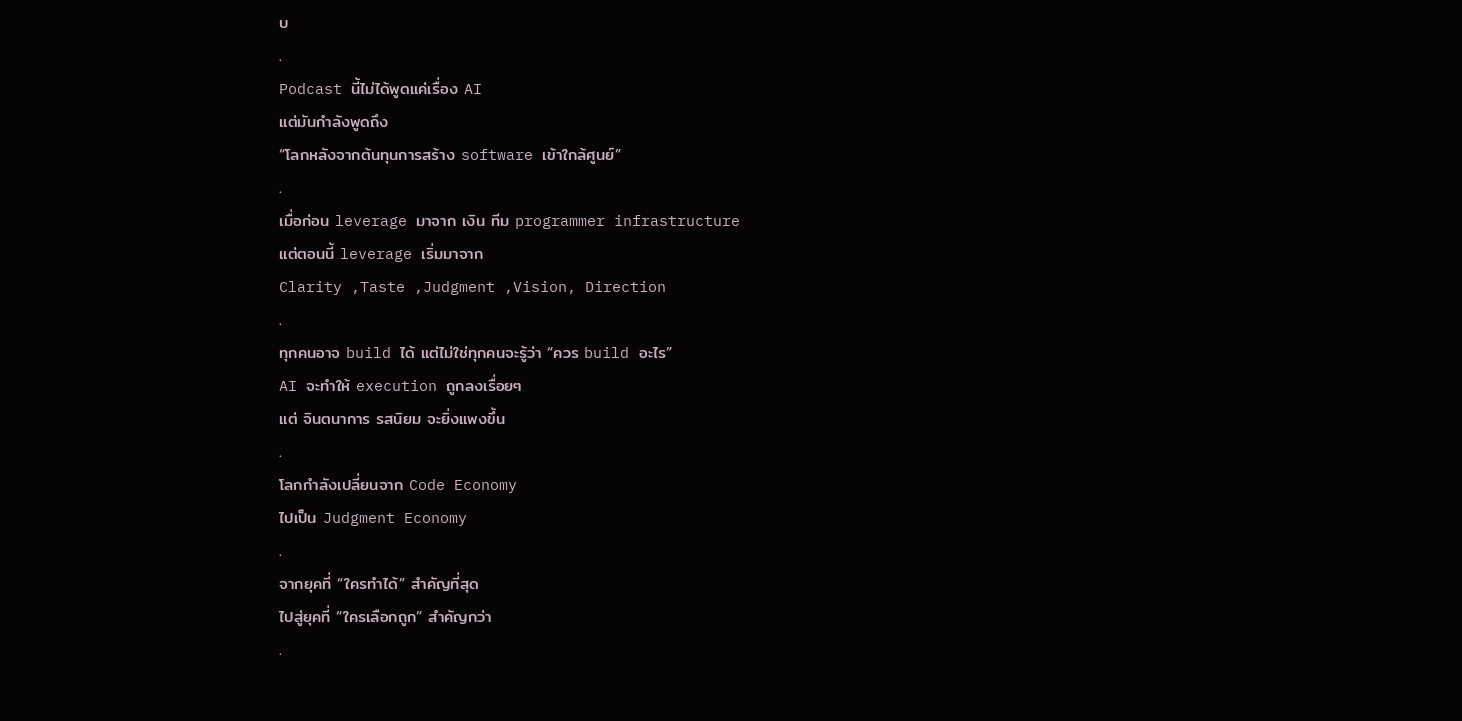บ
.
Podcast นี้ไม่ได้พูดแค่เรื่อง AI
แต่มันกำลังพูดถึง
“โลกหลังจากต้นทุนการสร้าง software เข้าใกล้ศูนย์”
.
เมื่อก่อน leverage มาจาก เงิน ทีม programmer infrastructure
แต่ตอนนี้ leverage เริ่มมาจาก
Clarity ,Taste ,Judgment ,Vision, Direction
.
ทุกคนอาจ build ได้ แต่ไม่ใช่ทุกคนจะรู้ว่า “ควร build อะไร”
AI จะทำให้ execution ถูกลงเรื่อยๆ
แต่ จินตนาการ รสนิยม จะยิ่งแพงขึ้น
.
โลกกำลังเปลี่ยนจาก Code Economy
ไปเป็น Judgment Economy
.
จากยุคที่ “ใครทำได้” สำคัญที่สุด
ไปสู่ยุคที่ “ใครเลือกถูก” สำคัญกว่า
.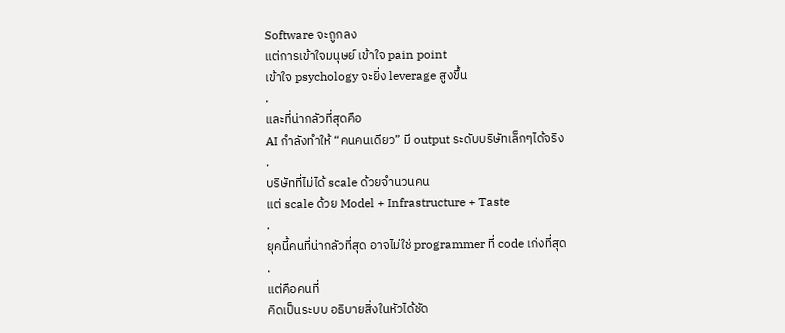Software จะถูกลง
แต่การเข้าใจมนุษย์ เข้าใจ pain point
เข้าใจ psychology จะยิ่ง leverage สูงขึ้น
.
และที่น่ากลัวที่สุดคือ
AI กำลังทำให้ “คนคนเดียว” มี output ระดับบริษัทเล็กๆได้จริง
.
บริษัทที่ไม่ได้ scale ด้วยจำนวนคน
แต่ scale ด้วย Model + Infrastructure + Taste
.
ยุคนี้คนที่น่ากลัวที่สุด อาจไม่ใช่ programmer ที่ code เก่งที่สุด
.
แต่คือคนที่
คิดเป็นระบบ อธิบายสิ่งในหัวได้ชัด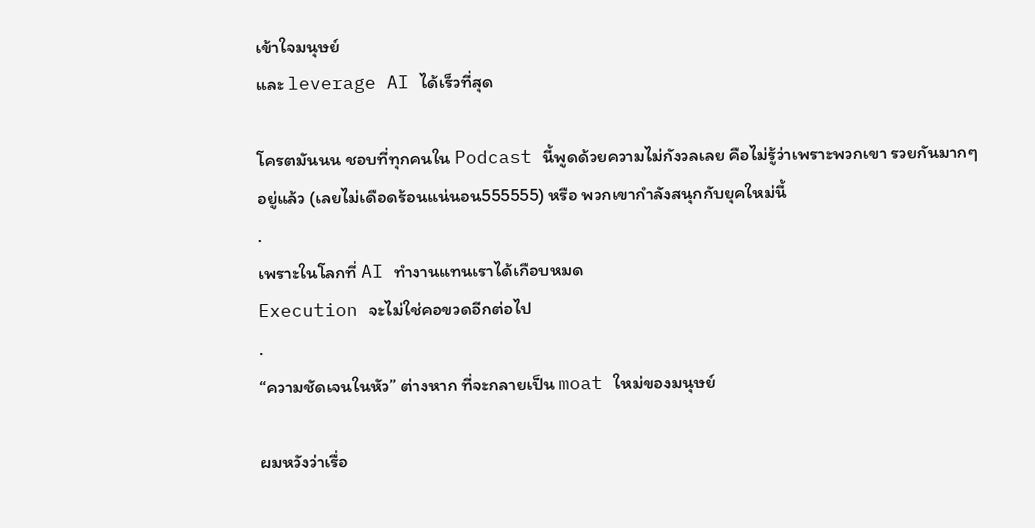เข้าใจมนุษย์
และ leverage AI ได้เร็วที่สุด

โครตมันนน ชอบที่ทุกคนใน Podcast นี้พูดด้วยความไม่กังวลเลย คือไม่รู้ว่าเพราะพวกเขา รวยกันมากๆอยู่แล้ว (เลยไม่เดือดร้อนแน่นอน555555) หรือ พวกเขากำลังสนุกกับยุคใหม่นี้
.
เพราะในโลกที่ AI ทำงานแทนเราได้เกือบหมด
Execution จะไม่ใช่คอขวดอีกต่อไป
.
“ความชัดเจนในหัว” ต่างหาก ที่จะกลายเป็น moat ใหม่ของมนุษย์

ผมหวังว่าเรื่อ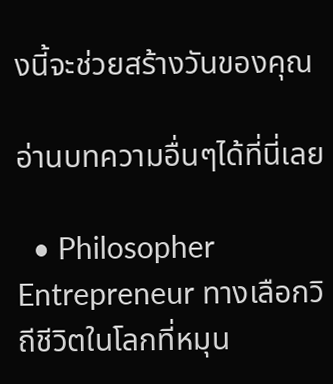งนี้จะช่วยสร้างวันของคุณ

อ่านบทความอื่นๆได้ที่นี่เลย

  • Philosopher Entrepreneur ทางเลือกวิถีชีวิตในโลกที่หมุน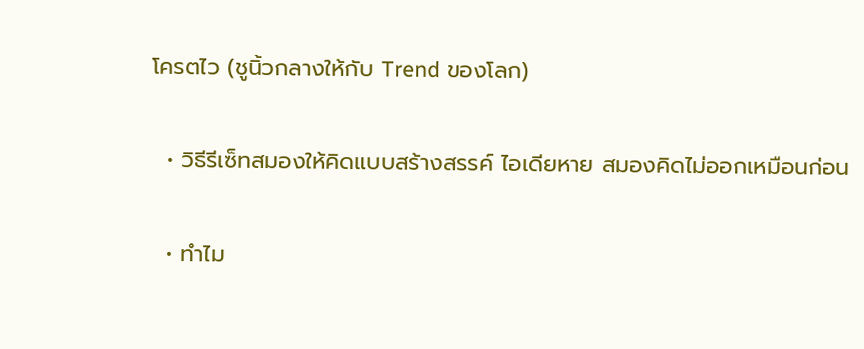โครตไว (ชูนิ้วกลางให้กับ Trend ของโลก)

  • วิธีรีเซ็ทสมองให้คิดแบบสร้างสรรค์ ไอเดียหาย สมองคิดไม่ออกเหมือนก่อน

  • ทำไม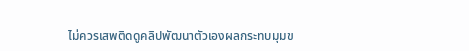ไม่ควรเสพติดดูคลิปพัฒนาตัวเองผลกระทบมุมข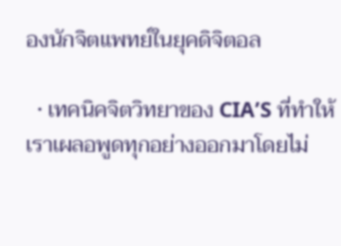องนักจิตแพทย์ในยุคดิจิตอล

  • เทคนิคจิตวิทยาของ CIA’S ที่ทำให้เราเผลอพูดทุกอย่างออกมาโดยไม่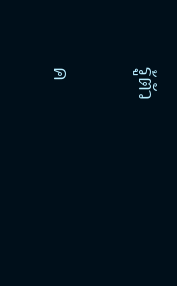รู้ตัว


ค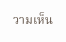วามเห็น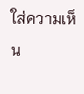ใส่ความเห็น